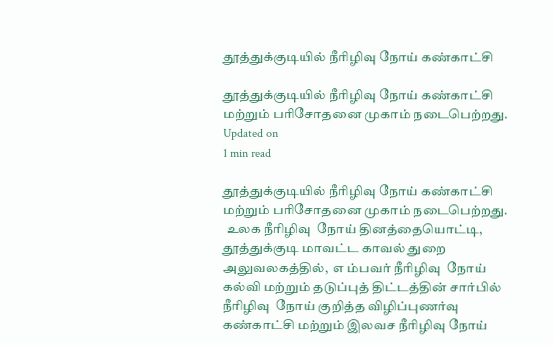தூத்துக்குடியில் நீரிழிவு நோய் கண்காட்சி

தூத்துக்குடியில் நீரிழிவு நோய் கண்காட்சி மற்றும் பரிசோதனை முகாம் நடைபெற்றது.
Updated on
1 min read

தூத்துக்குடியில் நீரிழிவு நோய் கண்காட்சி மற்றும் பரிசோதனை முகாம் நடைபெற்றது.
 உலக நீரிழிவு  நோய் தினத்தையொட்டி,  தூத்துக்குடி மாவட்ட காவல் துறை அலுவலகத்தில்,  எ ம்பவர் நீரிழிவு  நோய் கல்வி மற்றும் தடுப்புத் திட்டத்தின் சார்பில் நீரிழிவு  நோய் குறித்த விழிப்புணர்வு கண்காட்சி மற்றும் இலவச நீரிழிவு நோய்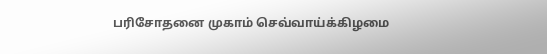பரிசோதனை முகாம் செவ்வாய்க்கிழமை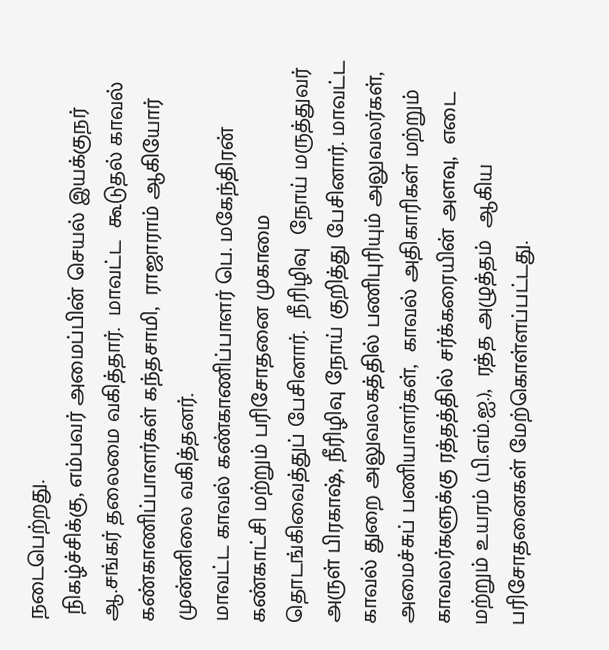நடைபெற்றது.
 நிகழ்ச்சிக்கு, எம்பவர் அமைப்பின் செயல் இயக்குநர் ஆ.சங்கர் தலைமை வகித்தார்.  மாவட்ட  கூடுதல் காவல் கண்காணிப்பாளர்கள் கந்தசாமி,  ராஜாராம் ஆகியோர் முன்னிலை வகித்தனர்.
மாவட்ட காவல் கண்காணிப்பாளர் பெ. மகேந்திரன் கண்காட்சி மற்றும் பரிசோதனை முகாமை தொடங்கிவைத்துப் பேசினார்.  நீரிழிவு  நோய் மருத்துவர் அருள் பிரகாஷ், நீரிழிவு நோய் குறித்து பேசினார். மாவட்ட காவல் துறை அலுவலகத்தில் பணிபுரியும் அலுவலர்கள்,  அமைச்சுப் பணியாளர்கள்,  காவல் அதிகாரிகள் மற்றும் காவலர்களுக்கு ரத்தத்தில் சர்க்கரையின் அளவு,  எடை மற்றும் உயரம் (பி.எம்.ஐ.),  ரத்த அழுத்தம்  ஆகிய பரிசோதனைகள் மேற்கொள்ளப்பட்டது.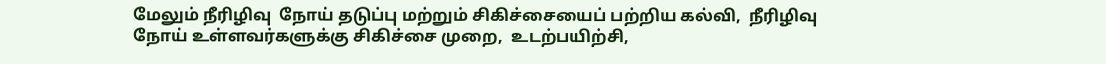மேலும் நீரிழிவு  நோய் தடுப்பு மற்றும் சிகிச்சையைப் பற்றிய கல்வி,  நீரிழிவு  நோய் உள்ளவர்களுக்கு சிகிச்சை முறை,  உடற்பயிற்சி,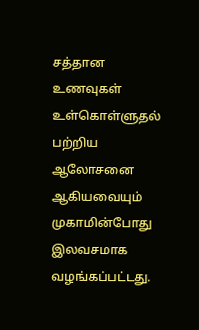சத்தான உணவுகள் உள்கொள்ளுதல் பற்றிய ஆலோசனை ஆகியவையும் முகாமின்போது இலவசமாக வழங்கப்பட்டது.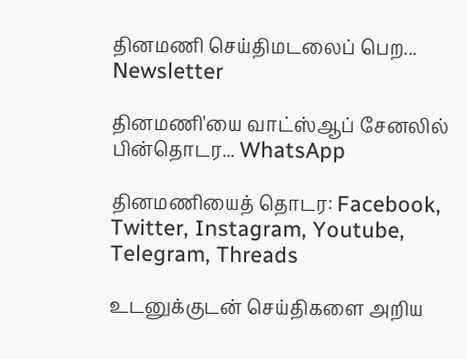தினமணி செய்திமடலைப் பெற... Newsletter

தினமணி'யை வாட்ஸ்ஆப் சேனலில் பின்தொடர... WhatsApp

தினமணியைத் தொடர: Facebook, Twitter, Instagram, Youtube, Telegram, Threads

உடனுக்குடன் செய்திகளை அறிய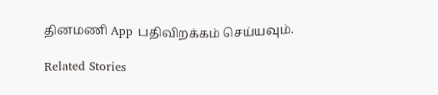தினமணி App பதிவிறக்கம் செய்யவும்.

Related Stories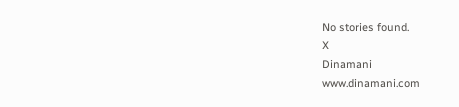No stories found.
X
Dinamani
www.dinamani.com